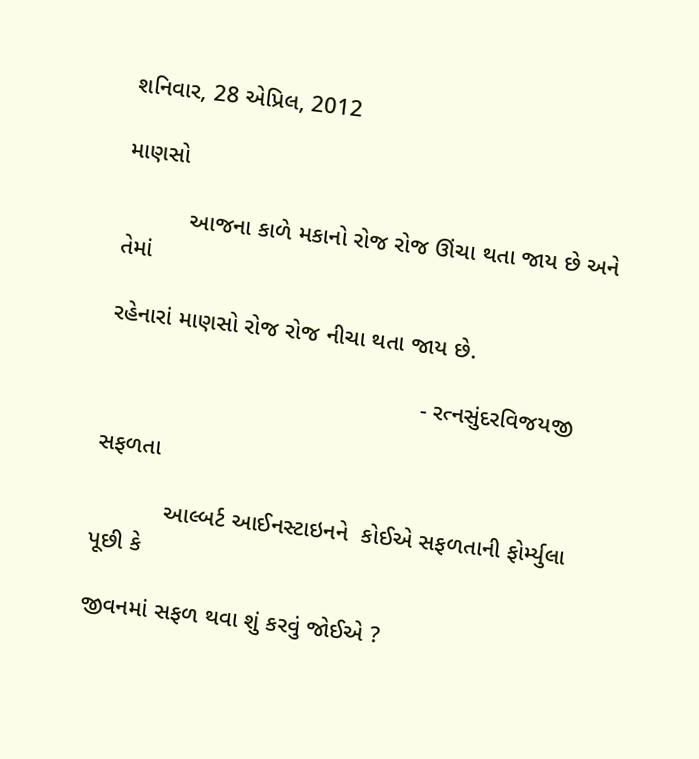શનિવાર, 28 એપ્રિલ, 2012

માણસો

          આજના કાળે મકાનો રોજ રોજ ઊંચા થતા જાય છે અને તેમાં

રહેનારાં માણસો રોજ રોજ નીચા થતા જાય છે.

                                                - રત્નસુંદરવિજયજી

સફળતા

           આલ્બર્ટ આઈનસ્ટાઇનને  કોઈએ સફળતાની ફોર્મ્યુલા પૂછી કે

જીવનમાં સફળ થવા શું કરવું જોઈએ ?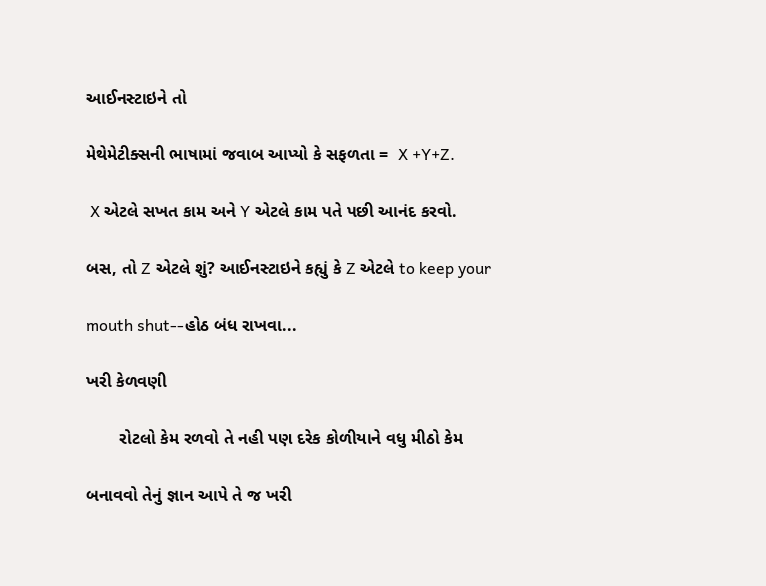આઈનસ્ટાઇને તો

મેથેમેટીક્સની ભાષામાં જવાબ આપ્યો કે સફળતા =  X +Y+Z.

 X એટલે સખત કામ અને Y એટલે કામ પતે પછી આનંદ કરવો.

બસ, તો Z એટલે શું? આઈનસ્ટાઇને કહ્યું કે Z એટલે to keep your

mouth shut--હોઠ બંધ રાખવા...

ખરી કેળવણી

       રોટલો કેમ રળવો તે નહી પણ દરેક કોળીયાને વધુ મીઠો કેમ

બનાવવો તેનું જ્ઞાન આપે તે જ ખરી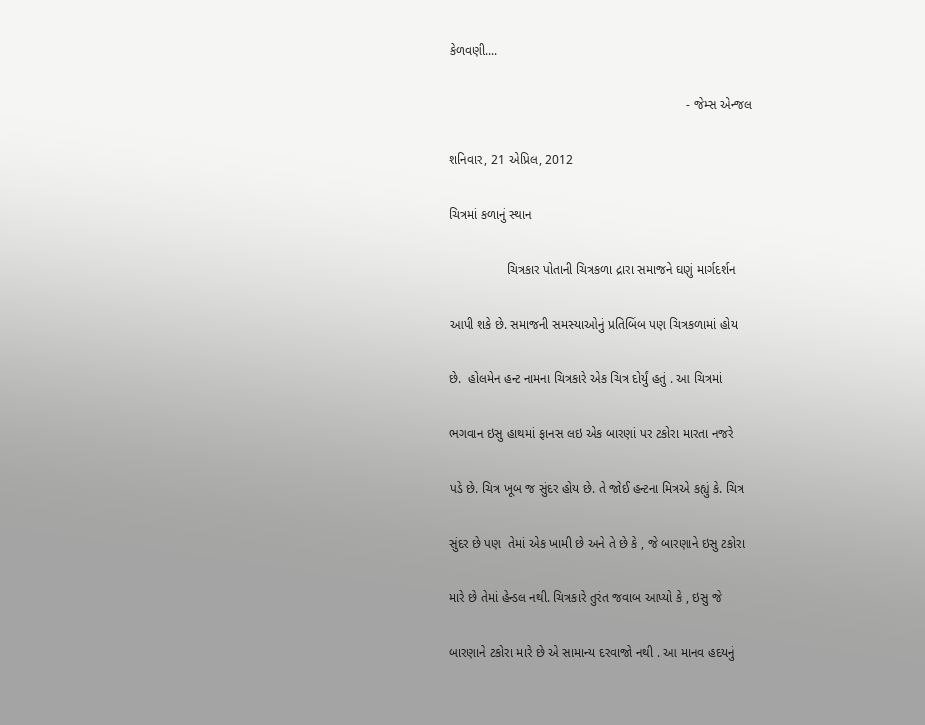કેળવણી....

                                                                  - જેમ્સ એન્જલ

શનિવાર, 21 એપ્રિલ, 2012

ચિત્રમાં કળાનું સ્થાન

                ચિત્રકાર પોતાની ચિત્રકળા દ્રારા સમાજને ઘણું માર્ગદર્શન

આપી શકે છે. સમાજની સમસ્યાઓનું પ્રતિબિંબ પણ ચિત્રકળામાં હોય

છે.  હોલમેન હન્ટ નામના ચિત્રકારે એક ચિત્ર દોર્યું હતું . આ ચિત્રમાં

ભગવાન ઇસુ હાથમાં ફાનસ લઇ એક બારણાં પર ટકોરા મારતા નજરે

પડે છે. ચિત્ર ખૂબ જ સુંદર હોય છે. તે જોઈ હન્ટના મિત્રએ કહ્યું કે. ચિત્ર

સુંદર છે પણ  તેમાં એક ખામી છે અને તે છે કે , જે બારણાને ઇસુ ટકોરા

મારે છે તેમાં હેન્ડલ નથી. ચિત્રકારે તુરંત જવાબ આપ્યો કે , ઇસુ જે

બારણાને ટકોરા મારે છે એ સામાન્ય દરવાજો નથી . આ માનવ હદયનું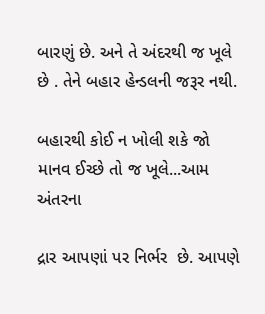બારણું છે. અને તે અંદરથી જ ખૂલે છે . તેને બહાર હેન્ડલની જરૂર નથી.

બહારથી કોઈ ન ખોલી શકે જો માનવ ઈચ્છે તો જ ખૂલે...આમ અંતરના

દ્રાર આપણાં પર નિર્ભર  છે. આપણે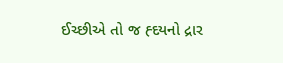ઈચ્છીએ તો જ હ્દયનો દ્રાર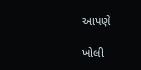આપણે

ખોલી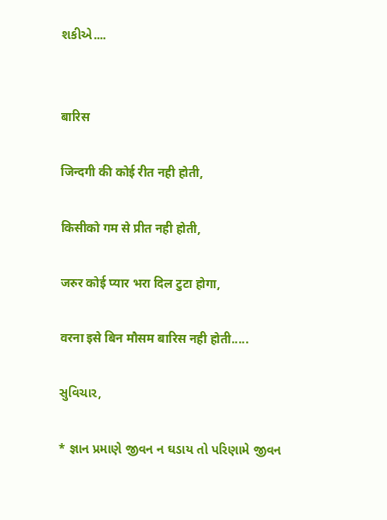શકીએ....


बारिस

जिन्दगी की कोई रीत नही होती,

किसीको गम से प्रीत नही होती,

जरुर कोई प्यार भरा दिल टुटा होगा,

वरना इसे बिन मौसम बारिस नही होती.....

સુવિચાર,

* જ્ઞાન પ્રમાણે જીવન ન ઘડાય તો પરિણામે જીવન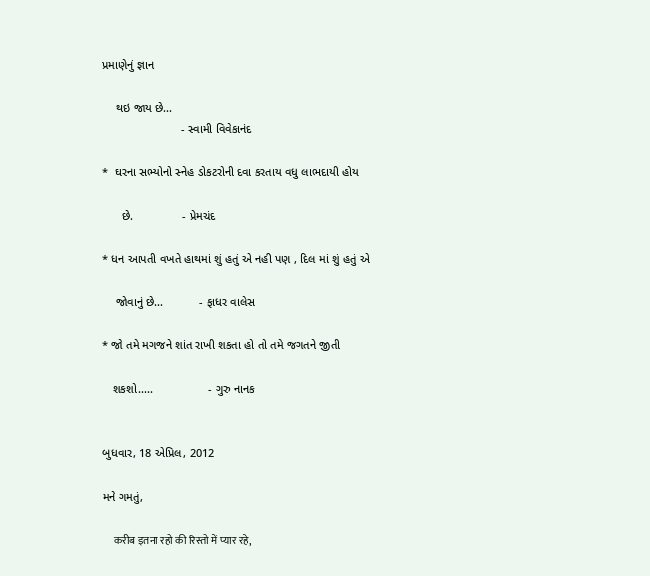પ્રમાણેનું જ્ઞાન

    થઇ જાય છે...
                        - સ્વામી વિવેકાનંદ

*  ઘરના સભ્યોનો સ્નેહ ડોકટરોની દવા કરતાય વધુ લાભદાયી હોય

      છે.               - પ્રેમચંદ

* ધન આપતી વખતે હાથમાં શું હતું એ નહી પણ , દિલ માં શું હતું એ

    જોવાનું છે...           - ફાધર વાલેસ

* જો તમે મગજને શાંત રાખી શકતા હો તો તમે જગતને જીતી

   શકશો.....                 - ગુરુ નાનક


બુધવાર, 18 એપ્રિલ, 2012

મને ગમતું,

     करीब इतना रहो की रिस्तो में प्यार रहे,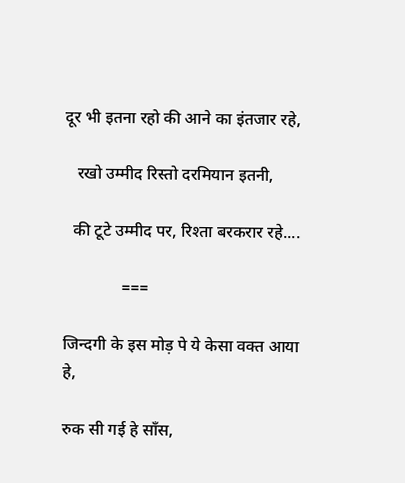दूर भी इतना रहो की आने का इंतजार रहे,

   रखो उम्मीद रिस्तो दरमियान इतनी,

  की टूटे उम्मीद पर, रिश्ता बरकरार रहे....

              ===

जिन्दगी के इस मोड़ पे ये केसा वक्त आया हे,

रुक सी गई हे साँस,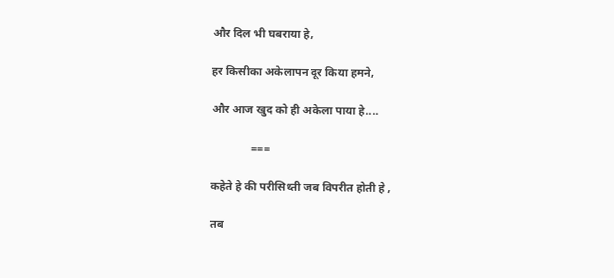और दिल भी घबराया हे,

हर किसीका अकेलापन दूर किया हमने,

और आज खुद को ही अकेला पाया हे....

              ===

कहेते हे की परीसिथ्ती जब विपरीत होती हे ,

तब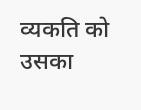व्यकति को उसका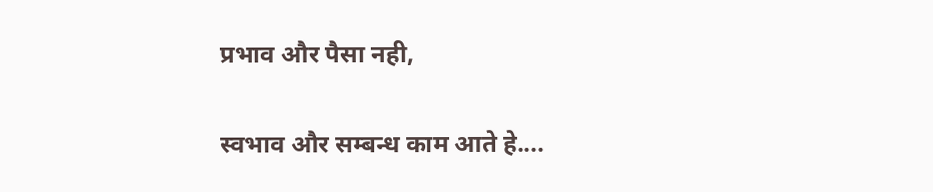प्रभाव और पैसा नही,

स्वभाव और सम्बन्ध काम आते हे....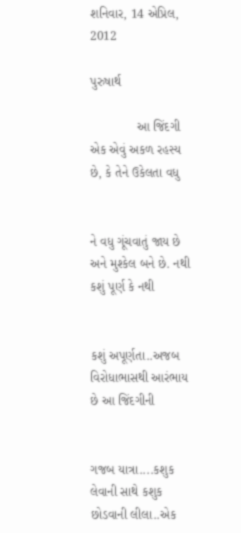શનિવાર, 14 એપ્રિલ, 2012

પુરુષાર્થ

             આ જિંદગી એક એવું અકળ રહસ્ય છે, કે તેને ઉકેલતા વધુ


ને વધુ ગૂંચવાતું જાય છે અને મુશ્કેલ બને છે. નથી કશું પૂર્ણ કે નથી


કશું અપૂર્ણતા..અજબ વિરોધાભાસથી આરંભાય છે આ જિંદગીની


ગજબ યાત્રા....કશુક લેવાની સાથે કશુક છોડવાની લીલા..એક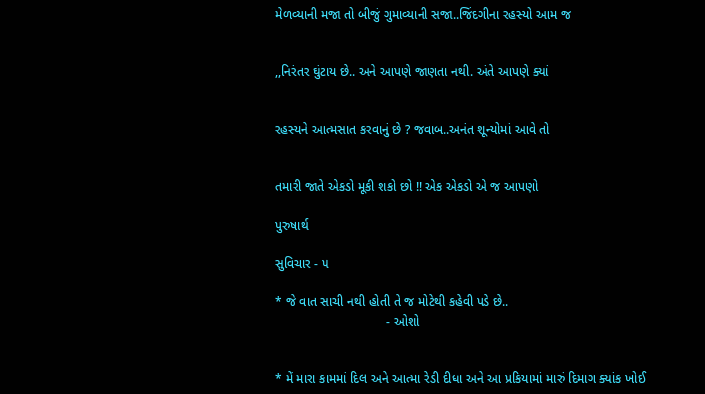મેળવ્યાની મજા તો બીજું ગુમાવ્યાની સજા..જિંદગીના રહસ્યો આમ જ


,,નિરંતર ઘુંટાય છે.. અને આપણે જાણતા નથી. અંતે આપણે ક્યાં


રહસ્યને આત્મસાત કરવાનું છે ? જવાબ..અનંત શૂન્યોમાં આવે તો


તમારી જાતે એકડો મૂકી શકો છો !! એક એકડો એ જ આપણો

પુરુષાર્થ

સુવિચાર - ૫

* જે વાત સાચી નથી હોતી તે જ મોટેથી કહેવી પડે છે..
                               - ઓશો


* મેં મારા કામમાં દિલ અને આત્મા રેડી દીધા અને આ પ્રકિયામાં મારું દિમાગ ક્યાંક ખોઈ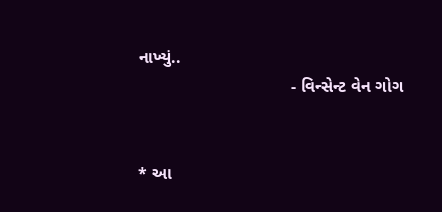નાખ્યું..
                                - વિન્સેન્ટ વેન ગોગ


* આ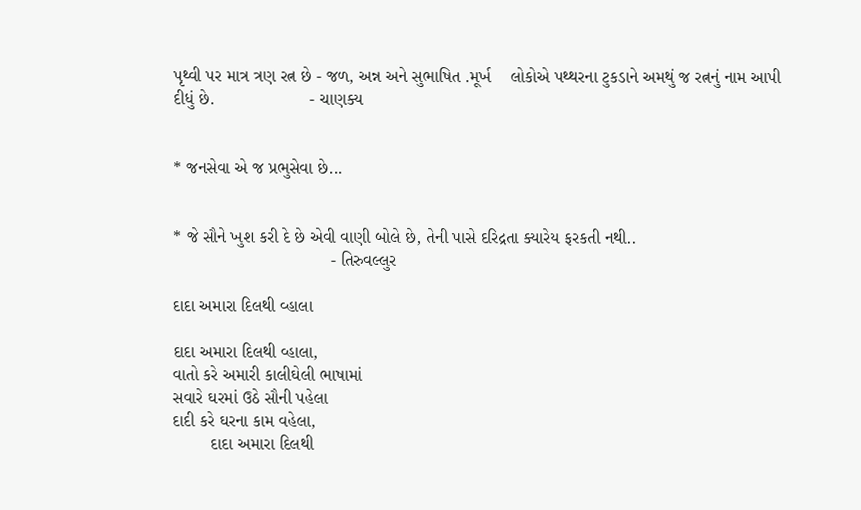પૃથ્વી પર માત્ર ત્રણ રત્ન છે - જળ, અન્ન અને સુભાષિત .મૂર્ખ    લોકોએ પથ્થરના ટુકડાને અમથું જ રત્નનું નામ આપી દીધું છે.                    - ચાણક્ય


* જનસેવા એ જ પ્રભુસેવા છે...


* જે સૌને ખુશ કરી દે છે એવી વાણી બોલે છે, તેની પાસે દરિદ્રતા ક્યારેય ફરકતી નથી..
                                 - તિરુવલ્લુર

દાદા અમારા દિલથી વ્હાલા

દાદા અમારા દિલથી વ્હાલા,
વાતો કરે અમારી કાલીઘેલી ભાષામાં
સવારે ઘરમાં ઉઠે સૌની પહેલા
દાદી કરે ઘરના કામ વહેલા,
        દાદા અમારા દિલથી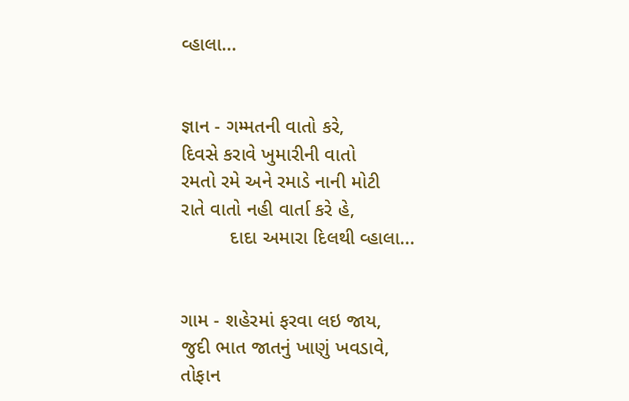વ્હાલા...


જ્ઞાન - ગમ્મતની વાતો કરે,
દિવસે કરાવે ખુમારીની વાતો
રમતો રમે અને રમાડે નાની મોટી
રાતે વાતો નહી વાર્તા કરે હે,
         દાદા અમારા દિલથી વ્હાલા...


ગામ - શહેરમાં ફરવા લઇ જાય,
જુદી ભાત જાતનું ખાણું ખવડાવે,
તોફાન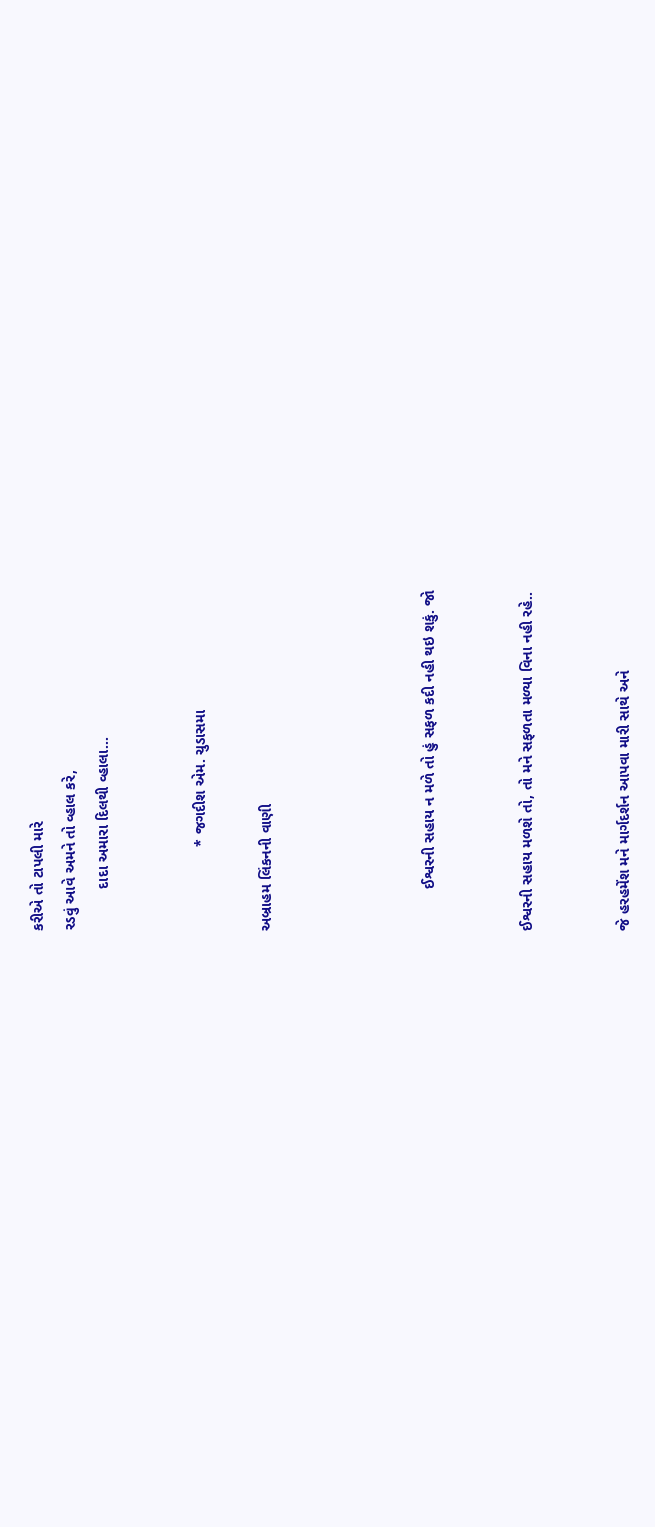કરીએ તો ટાપલી મારે
રડવું આવે અમને તો વ્હાલ કરે,
          દાદા અમારા દિલથી વ્હાલા...


                    * જગદીશ એમ. ચુડાસમા

અબ્રાહમ લિંકનની વાણી




          ઈશ્વરની સહાય ન મળે તો હું સફળ કદી નહી થઇ શકું. જો


ઈશ્વરની સહાય મળશે તો, તો મને સફળતા મળ્યા વિના નહી રહે..


જે હરહમેંશ મને માર્ગદર્શન આપવા મારી સાથે અને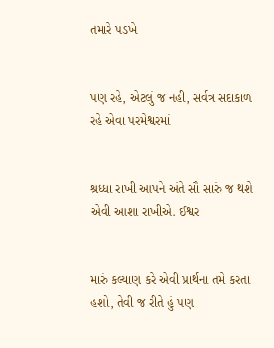તમારે પડખે


પણ રહે, એટલું જ નહી, સર્વત્ર સદાકાળ રહે એવા પરમેશ્વરમાં


શ્રધ્ધા રાખી આપને અંતે સૌ સારું જ થશે એવી આશા રાખીએ. ઈશ્વર


મારું કલ્યાણ કરે એવી પ્રાર્થના તમે કરતા હશો, તેવી જ રીતે હું પણ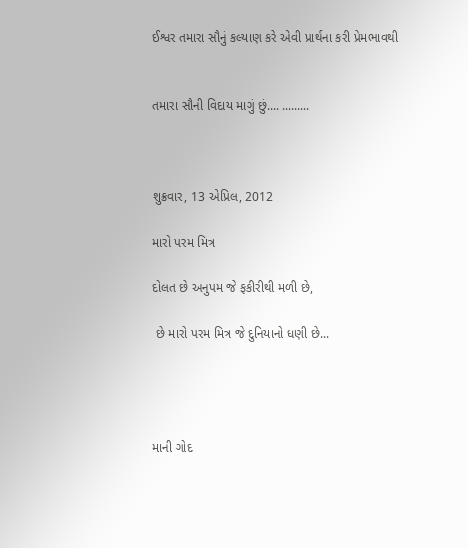ઈશ્વર તમારા સૌનું કલ્યાણ કરે એવી પ્રાર્થના કરી પ્રેમભાવથી


તમારા સૌની વિદાય માગું છું.... .........



શુક્રવાર, 13 એપ્રિલ, 2012

મારો પરમ મિત્ર

દોલત છે અનુપમ જે ફકીરીથી મળી છે,

 છે મારો પરમ મિત્ર જે દુનિયાનો ધણી છે...




માની ગોદ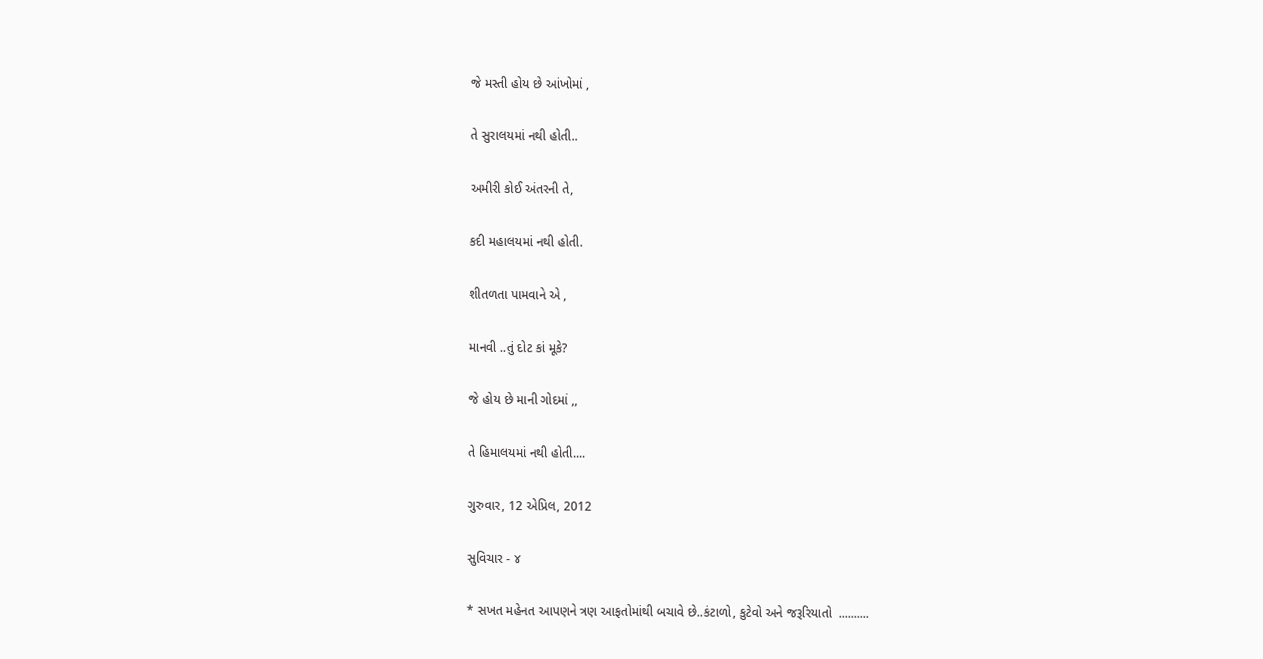જે મસ્તી હોય છે આંખોમાં ,

તે સુરાલયમાં નથી હોતી..

અમીરી કોઈ અંતરની તે,

કદી મહાલયમાં નથી હોતી.

શીતળતા પામવાને એ ,

માનવી ..તું દોટ કાં મૂકે?

જે હોય છે માની ગોદમાં ,,

તે હિમાલયમાં નથી હોતી....

ગુરુવાર, 12 એપ્રિલ, 2012

સુવિચાર - ૪

* સખત મહેનત આપણને ત્રણ આફતોમાંથી બચાવે છે..કંટાળો, કુટેવો અને જરૂરિયાતો  ..........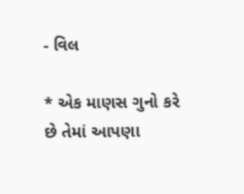- વિલ

* એક માણસ ગુનો કરે છે તેમાં આપણા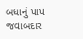બધાનું પાપ જવાબદાર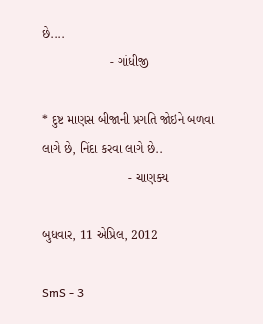છે....
                   - ગાંધીજી

* દુષ્ટ માણસ બીજાની પ્રગતિ જોઇને બળવા લાગે છે, નિંદા કરવા લાગે છે..
                        - ચાણક્ય

બુધવાર, 11 એપ્રિલ, 2012

SmS - 3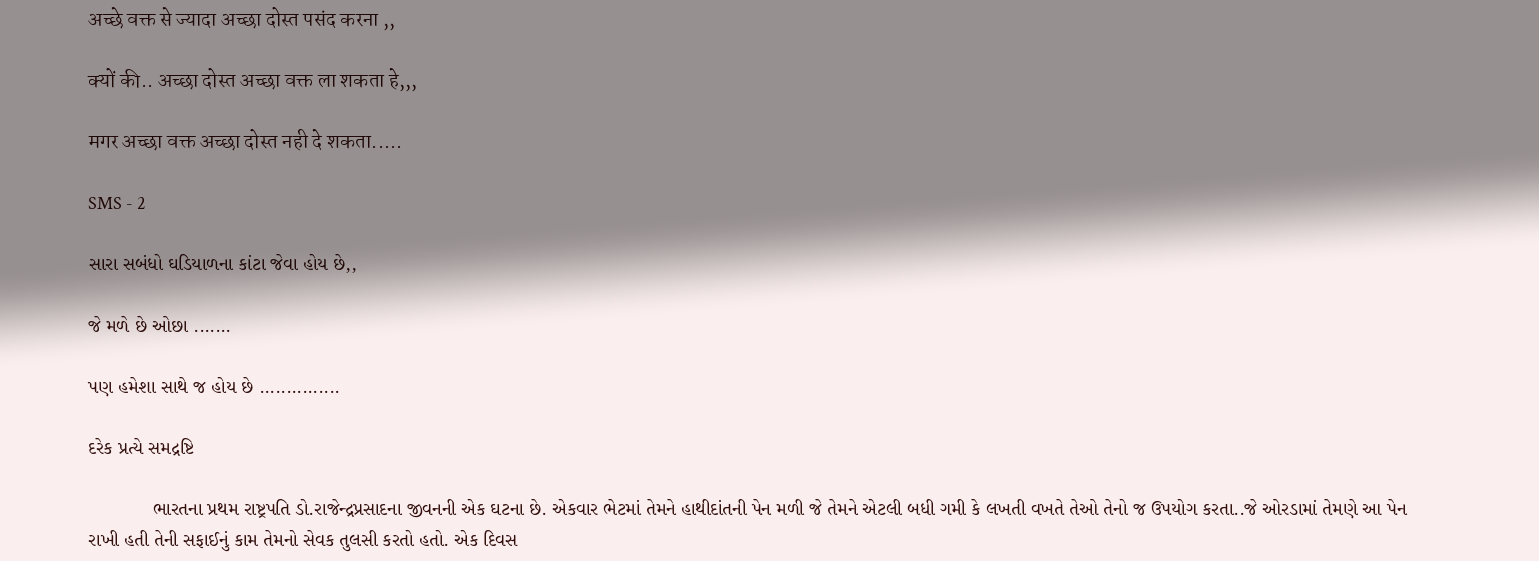अच्छे वक्त से ज्यादा अच्छा दोस्त पसंद करना ,,

क्यों की.. अच्छा दोस्त अच्छा वक्त ला शकता हे,,,

मगर अच्छा वक्त अच्छा दोस्त नही दे शकता.....

SMS - 2

સારા સબંધો ઘડિયાળના કાંટા જેવા હોય છે,,

જે મળે છે ઓછા .......

પણ હમેશા સાથે જ હોય છે ...............

દરેક પ્રત્યે સમદ્રષ્ટિ

            ભારતના પ્રથમ રાષ્ટ્રપતિ ડો.રાજેન્દ્રપ્રસાદના જીવનની એક ઘટના છે. એકવાર ભેટમાં તેમને હાથીદાંતની પેન મળી જે તેમને એટલી બધી ગમી કે લખતી વખતે તેઓ તેનો જ ઉપયોગ કરતા..જે ઓરડામાં તેમણે આ પેન રાખી હતી તેની સફાઈનું કામ તેમનો સેવક તુલસી કરતો હતો. એક દિવસ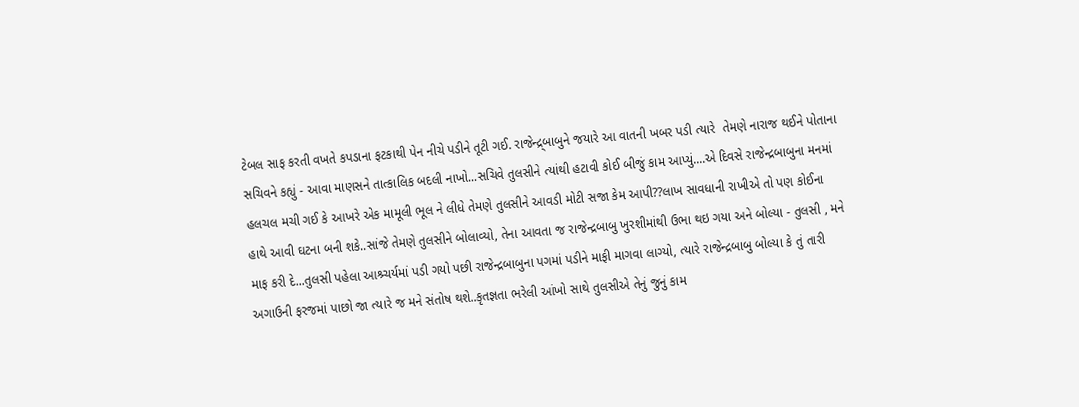ટેબલ સાફ કરતી વખતે કપડાના ફટકાથી પેન નીચે પડીને તૂટી ગઈ. રાજેન્દ્ર્બાબુને જયારે આ વાતની ખબર પડી ત્યારે  તેમણે નારાજ થઈને પોતાના સચિવને કહ્યું - આવા માણસને તાત્કાલિક બદલી નાખો...સચિવે તુલસીને ત્યાંથી હટાવી કોઈ બીજું કામ આપ્યું....એ દિવસે રાજેન્દ્રબાબુના મનમાં હલચલ મચી ગઈ કે આખરે એક મામૂલી ભૂલ ને લીધે તેમણે તુલસીને આવડી મોટી સજા કેમ આપી??લાખ સાવધાની રાખીએ તો પણ કોઈના હાથે આવી ઘટના બની શકે..સાંજે તેમણે તુલસીને બોલાવ્યો, તેના આવતા જ રાજેન્દ્રબાબુ ખુરશીમાંથી ઉભા થઇ ગયા અને બોલ્યા - તુલસી , મને માફ કરી દે...તુલસી પહેલા આશ્ર્ચર્યમાં પડી ગયો પછી રાજેન્દ્રબાબુના પગમાં પડીને માફી માગવા લાગ્યો, ત્યારે રાજેન્દ્રબાબુ બોલ્યા કે તું તારી અગાઉની ફરજમાં પાછો જા ત્યારે જ મને સંતોષ થશે..કૃતજ્ઞતા ભરેલી આંખો સાથે તુલસીએ તેનું જુનું કામ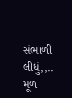સંભાળી લીધું,,.. મૂળ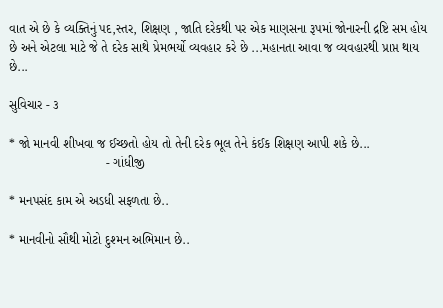વાત એ છે કે વ્યક્તિનું પદ,સ્તર, શિક્ષણ , જાતિ દરેકથી પર એક માણસના રૂપમાં જોનારની દ્રષ્ટિ સમ હોય છે અને એટલા માટે જે તે દરેક સાથે પ્રેમભર્યો વ્યવહાર કરે છે ...મહાનતા આવા જ વ્યવહારથી પ્રાપ્ત થાય છે...

સુવિચાર - ૩

* જો માનવી શીખવા જ ઈચ્છતો હોય તો તેની દરેક ભૂલ તેને કંઈક શિક્ષણ આપી શકે છે...
                           - ગાંધીજી

* મનપસંદ કામ એ અડધી સફળતા છે..

* માનવીનો સૌથી મોટો દુશ્મન અભિમાન છે..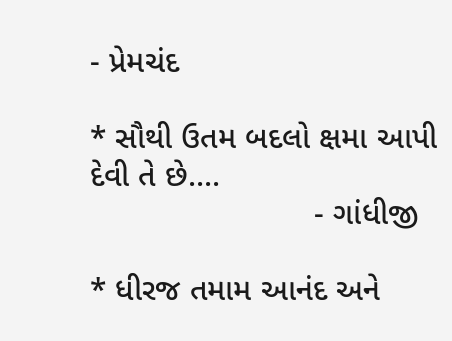- પ્રેમચંદ

* સૌથી ઉતમ બદલો ક્ષમા આપી દેવી તે છે....
                         - ગાંધીજી

* ધીરજ તમામ આનંદ અને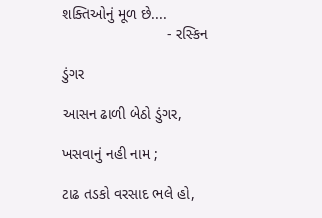શક્તિઓનું મૂળ છે....
                         - રસ્કિન

ડુંગર

આસન ઢાળી બેઠો ડુંગર,

ખસવાનું નહી નામ ;

ટાઢ તડકો વરસાદ ભલે હો,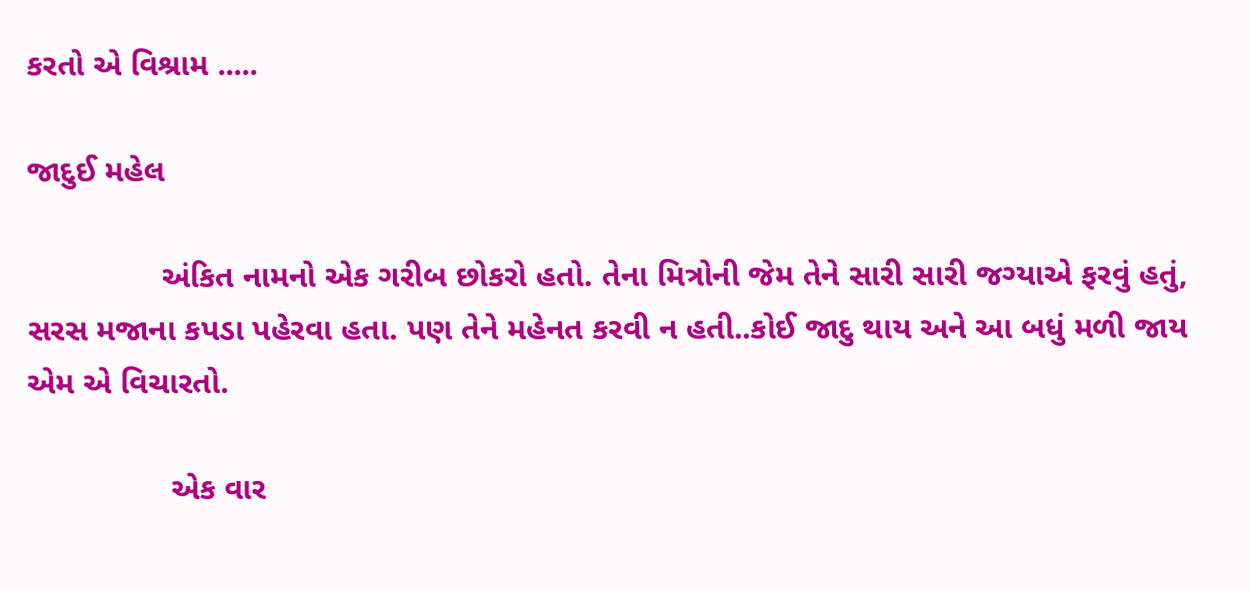કરતો એ વિશ્રામ .....

જાદુઈ મહેલ

               અંકિત નામનો એક ગરીબ છોકરો હતો. તેના મિત્રોની જેમ તેને સારી સારી જગ્યાએ ફરવું હતું, સરસ મજાના કપડા પહેરવા હતા. પણ તેને મહેનત કરવી ન હતી..કોઈ જાદુ થાય અને આ બધું મળી જાય એમ એ વિચારતો.

                એક વાર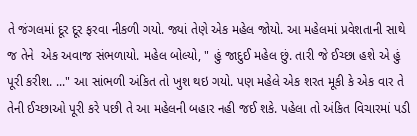તે જંગલમાં દૂર દૂર ફરવા નીકળી ગયો. જ્યાં તેણે એક મહેલ જોયો. આ મહેલમાં પ્રવેશતાની સાથે જ તેને  એક અવાજ સંભળાયો. મહેલ બોલ્યો, " હું જાદુઈ મહેલ છું. તારી જે ઈચ્છા હશે એ હું પૂરી કરીશ. ..." આ સાંભળી અંકિત તો ખુશ થઇ ગયો. પણ મહેલે એક શરત મૂકી કે એક વાર તે તેની ઈચ્છાઓ પૂરી કરે પછી તે આ મહેલની બહાર નહી જઈ શકે. પહેલા તો અંકિત વિચારમાં પડી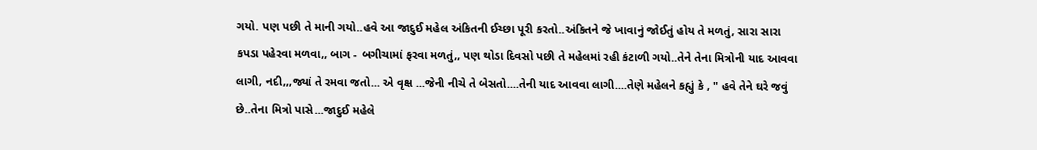ગયો. પણ પછી તે માની ગયો..હવે આ જાદુઈ મહેલ અંકિતની ઈચ્છા પૂરી કરતો..અંકિતને જે ખાવાનું જોઈતું હોય તે મળતું, સારા સારા કપડા પહેરવા મળવા,, બાગ - બગીચામાં ફરવા મળતું,, પણ થોડા દિવસો પછી તે મહેલમાં રહી કંટાળી ગયો..તેને તેના મિત્રોની યાદ આવવા લાગી, નદી,,,જ્યાં તે રમવા જતો... એ વૃક્ષ ...જેની નીચે તે બેસતો....તેની યાદ આવવા લાગી....તેણે મહેલને કહ્યું કે , " હવે તેને ઘરે જવું છે..તેના મિત્રો પાસે...જાદુઈ મહેલે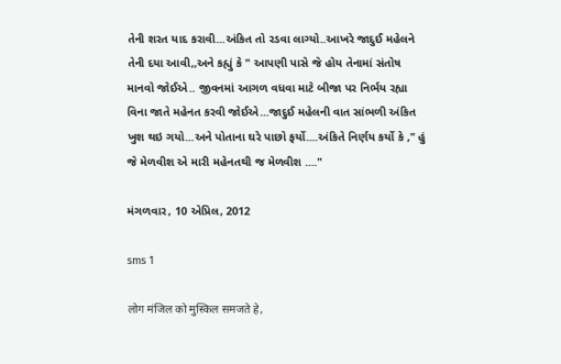તેની શરત યાદ કરાવી...અંકિત તો રડવા લાગ્યો..આખરે જાદુઈ મહેલને તેની દયા આવી,,અને કહ્યું કે " આપણી પાસે જે હોય તેનામાં સંતોષ માનવો જોઈએ.. જીવનમાં આગળ વધવા માટે બીજા પર નિર્ભય રહ્યા વિના જાતે મહેનત કરવી જોઈએ...જાદુઈ મહેલની વાત સાંભળી અંકિત ખુશ થઇ ગયો...અને પોતાના ઘરે પાછો ફર્યો....અંકિતે નિર્ણય કર્યો કે ," હું જે મેળવીશ એ મારી મહેનતથી જ મેળવીશ ...."

મંગળવાર, 10 એપ્રિલ, 2012

sms 1

लोग मंजिल को मुस्किल समजते हे,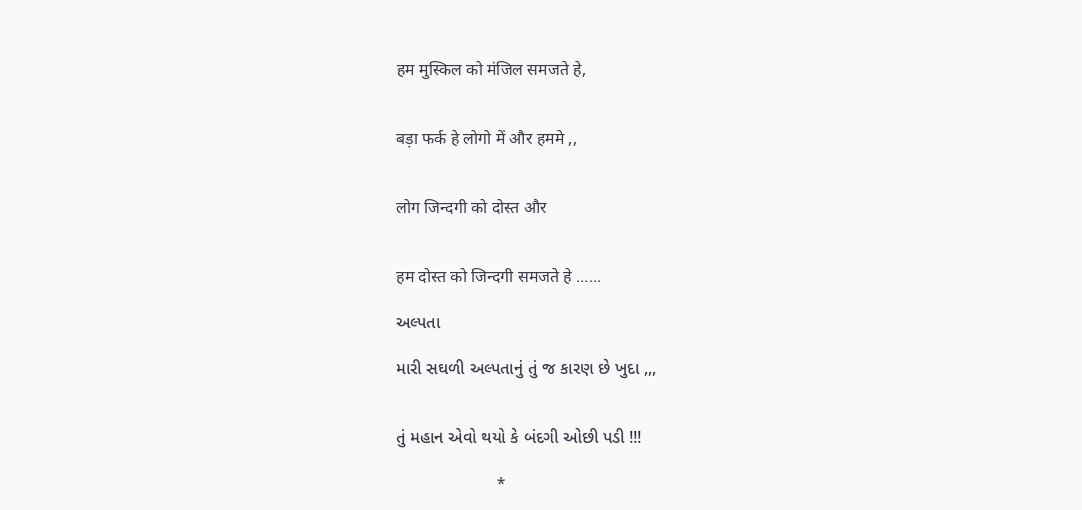हम मुस्किल को मंजिल समजते हे,


बड़ा फर्क हे लोगो में और हममे ,,


लोग जिन्दगी को दोस्त और


हम दोस्त को जिन्दगी समजते हे ......

અલ્પતા

મારી સઘળી અલ્પતાનું તું જ કારણ છે ખુદા ,,,


તું મહાન એવો થયો કે બંદગી ઓછી પડી !!!

                        *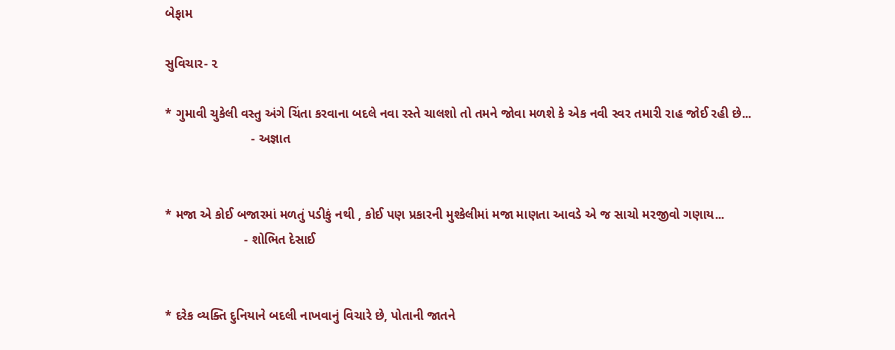બેફામ

સુવિચાર- ૨

* ગુમાવી ચુકેલી વસ્તુ અંગે ચિંતા કરવાના બદલે નવા રસ્તે ચાલશો તો તમને જોવા મળશે કે એક નવી સ્વર તમારી રાહ જોઈ રહી છે...
                        - અજ્ઞાત


* મજા એ કોઈ બજારમાં મળતું પડીકું નથી , કોઈ પણ પ્રકારની મુશ્કેલીમાં મજા માણતા આવડે એ જ સાચો મરજીવો ગણાય...
                      - શોભિત દેસાઈ


* દરેક વ્યક્તિ દુનિયાને બદલી નાખવાનું વિચારે છે, પોતાની જાતને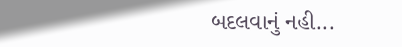બદલવાનું નહી...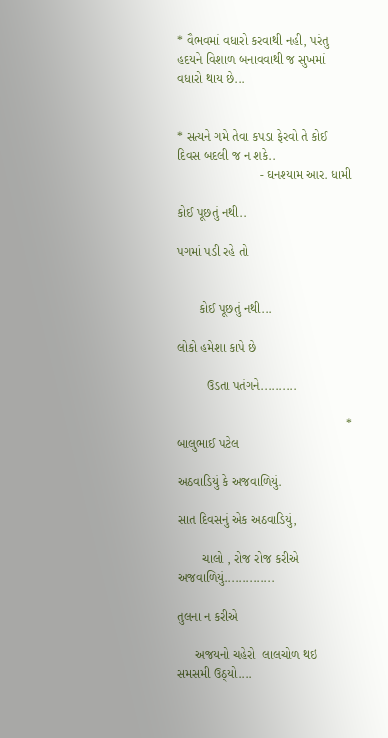* વૈભવમાં વધારો કરવાથી નહી, પરંતુ હદયને વિશાળ બનાવવાથી જ સુખમાં વધારો થાય છે...


* સત્યને ગમે તેવા કપડા ફેરવો તે કોઈ દિવસ બદલી જ ન શકે..
                       - ઘનશ્યામ આર. ધામી

કોઈ પૂછતું નથી..

પગમાં પડી રહે તો


      કોઈ પૂછતું નથી...

લોકો હમેશા કાપે છે

        ઉડતા પતંગને..........

                                               * બાલુભાઈ પટેલ

અઠવાડિયું કે અજવાળિયું.

સાત દિવસનું એક અઠવાડિયું,

       ચાલો , રોજ રોજ કરીએ અજવાળિયું..............

તુલના ન કરીએ

     અજયનો ચહેરો  લાલચોળ થઇ સમસમી ઉઠ્યો....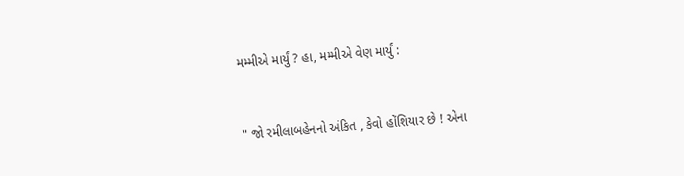મમ્મીએ માર્યું ? હા, મમ્મીએ વેણ માર્યું :


" જો રમીલાબહેનનો અંકિત , કેવો હોંશિયાર છે ! એના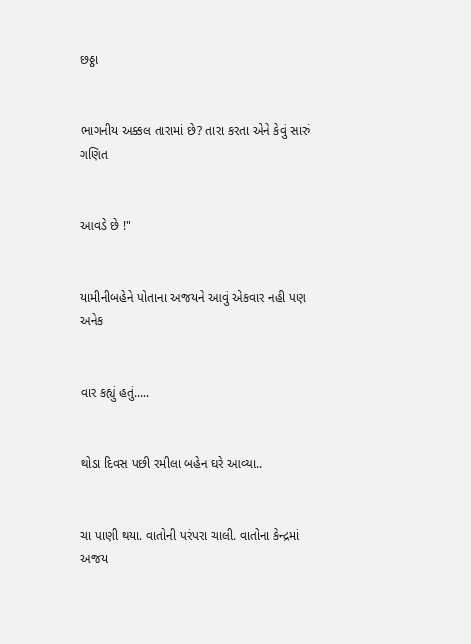છઠ્ઠા


ભાગનીય અક્કલ તારામાં છે? તારા કરતા એને કેવું સારું ગણિત


આવડે છે !"


યામીનીબહેને પોતાના અજયને આવું એકવાર નહી પણ  અનેક


વાર કહ્યું હતું.....


થોડા દિવસ પછી રમીલા બહેન ઘરે આવ્યા..


ચા પાણી થયા. વાતોની પરંપરા ચાલી. વાતોના કેન્દ્રમાં અજય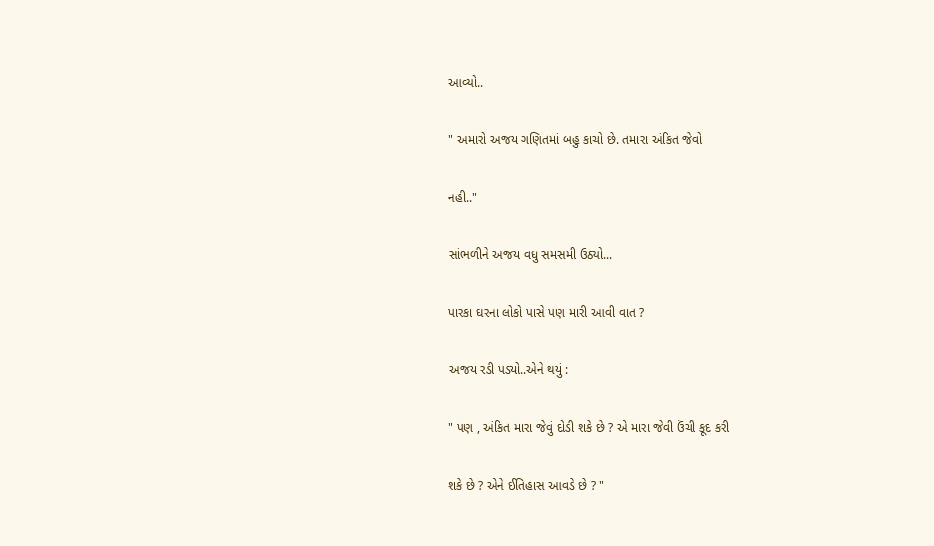આવ્યો..


" અમારો અજય ગણિતમાં બહુ કાચો છે. તમારા અંકિત જેવો


નહી.."


સાંભળીને અજય વધુ સમસમી ઉઠ્યો...


પારકા ઘરના લોકો પાસે પણ મારી આવી વાત ?


અજય રડી પડ્યો..એને થયું :


" પણ , અંકિત મારા જેવું દોડી શકે છે ? એ મારા જેવી ઉંચી કૂદ કરી


શકે છે ? એને ઈતિહાસ આવડે છે ? "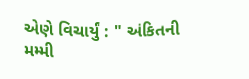એણે વિચાર્યું : " અંકિતની મમ્મી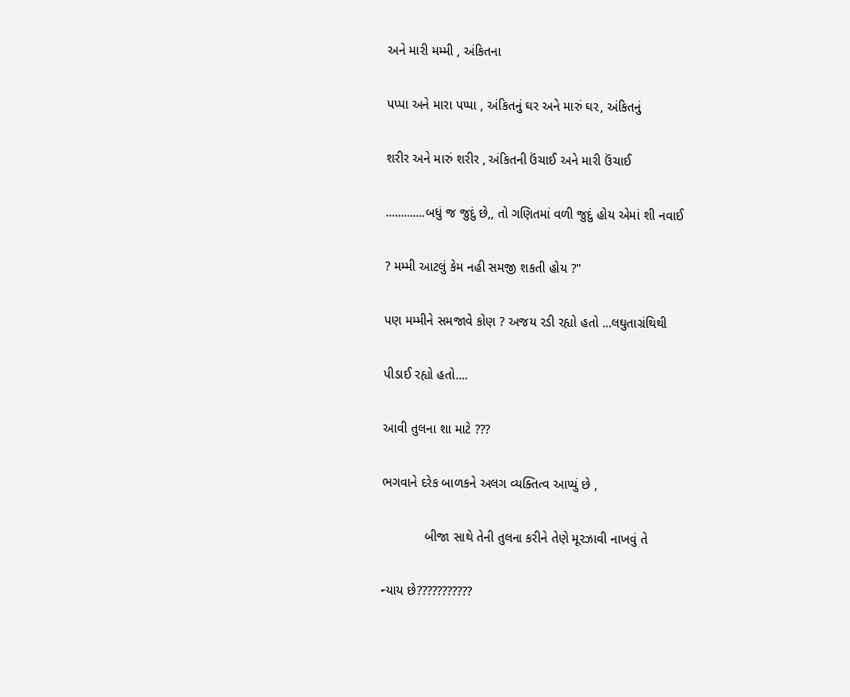અને મારી મમ્મી , અંકિતના


પપ્પા અને મારા પપ્પા , અંકિતનું ઘર અને મારું ઘર, અંકિતનું


શરીર અને મારું શરીર , અંકિતની ઉંચાઈ અને મારી ઉંચાઈ


.............બધું જ જુદું છે,, તો ગણિતમાં વળી જુદું હોય એમાં શી નવાઈ


? મમ્મી આટલું કેમ નહી સમજી શકતી હોય ?"


પણ મમ્મીને સમજાવે કોણ ? અજય રડી રહ્યો હતો ...લઘુતાગ્રંથિથી


પીડાઈ રહ્યો હતો....


આવી તુલના શા માટે ???


ભગવાને દરેક બાળકને અલગ વ્યક્તિત્વ આપ્યું છે ,


            બીજા સાથે તેની તુલના કરીને તેણે મૂરઝાવી નાખવું તે


ન્યાય છે???????????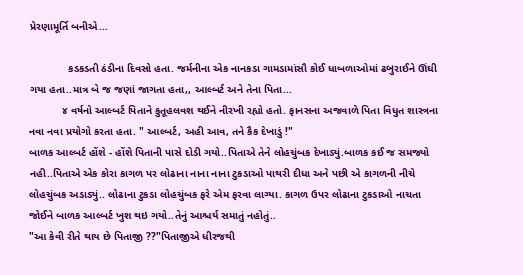પ્રેરણામૂર્તિ બનીએ...

             કડકડતી ઠંડીના દિવસો હતા. જર્મનીના એક નાનકડા ગામડામાંસૌ કોઈ ધાબળાઓમાં ઢબુરાઈને ઊંઘી ગયા હતા..માત્ર બે જ જણાં જાગતા હતા,, આલ્બર્ટ અને તેના પિતા...
           ૪ વર્ષનો આલ્બર્ટ પિતાને કુતૂહલવશ થઈને નીરખી રહ્યો હતો. ફાનસના અજવાળે પિતા વિધુત શાસ્ત્રના નવા નવા પ્રયોગો કરતા હતા. " આલ્બર્ટ, અહી આવ, તને કૈક દેખાડું !"
બાળક આલ્બર્ટ હોંશે - હોંશે પિતાની પાસે દોડી ગયો..પિતાએ તેને લોહચુંબક દેખાડ્યું.બાળક કઈ જ સમજ્યો નહી..પિતાએ એક કોરા કાગળ પર લોઢાના નાના નાના ટુકડાઓ પાથરી દીધા અને પછી એ કાગળની નીચે લોહચુંબક અડાડ્યું.. લોઢાના ટુકડા લોહચુંબક ફરે એમ ફરવા લાગ્યા. કાગળ ઉપર લોઢાના ટુકડાઓ નાચતા જોઈને બાળક આલ્બર્ટ ખુશ થઇ ગયો..તેનું આશ્ચર્ય સમાતું નહોતું..
"આ કેવી રીતે થાય છે પિતાજી ??"પિતાજીએ ધીરજથી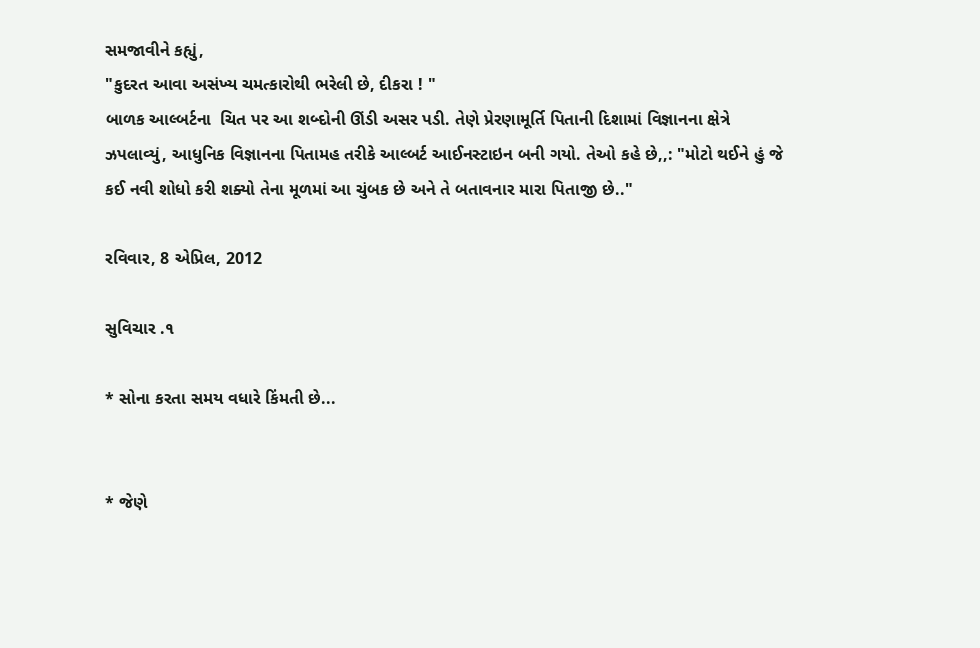સમજાવીને કહ્યું,
"કુદરત આવા અસંખ્ય ચમત્કારોથી ભરેલી છે, દીકરા ! "
બાળક આલ્બર્ટના  ચિત પર આ શબ્દોની ઊંડી અસર પડી. તેણે પ્રેરણામૂર્તિ પિતાની દિશામાં વિજ્ઞાનના ક્ષેત્રે ઝપલાવ્યું, આધુનિક વિજ્ઞાનના પિતામહ તરીકે આલ્બર્ટ આઈનસ્ટાઇન બની ગયો. તેઓ કહે છે,,: "મોટો થઈને હું જે કઈ નવી શોધો કરી શક્યો તેના મૂળમાં આ ચુંબક છે અને તે બતાવનાર મારા પિતાજી છે.."

રવિવાર, 8 એપ્રિલ, 2012

સુવિચાર .૧

* સોના કરતા સમય વધારે કિંમતી છે...


* જેણે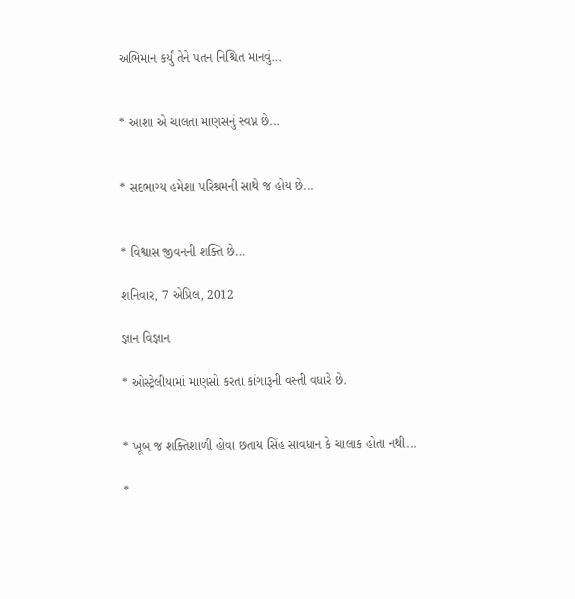અભિમાન કર્યું તેને પતન નિશ્ચિત માનવું...


* આશા એ ચાલતા માણસનું સ્વપ્ન છે...


* સદભાગ્ય હમેશા પરિશ્રમની સાથે જ હોય છે...


* વિશ્વાસ જીવનની શક્તિ છે...

શનિવાર, 7 એપ્રિલ, 2012

જ્ઞાન વિજ્ઞાન

* ઓસ્ટ્રેલીયામાં માણસો કરતા કાંગારૂની વસ્તી વધારે છે.


* ખૂબ જ શક્તિશાળી હોવા છતાય સિંહ સાવધાન કે ચાલાક હોતા નથી...

*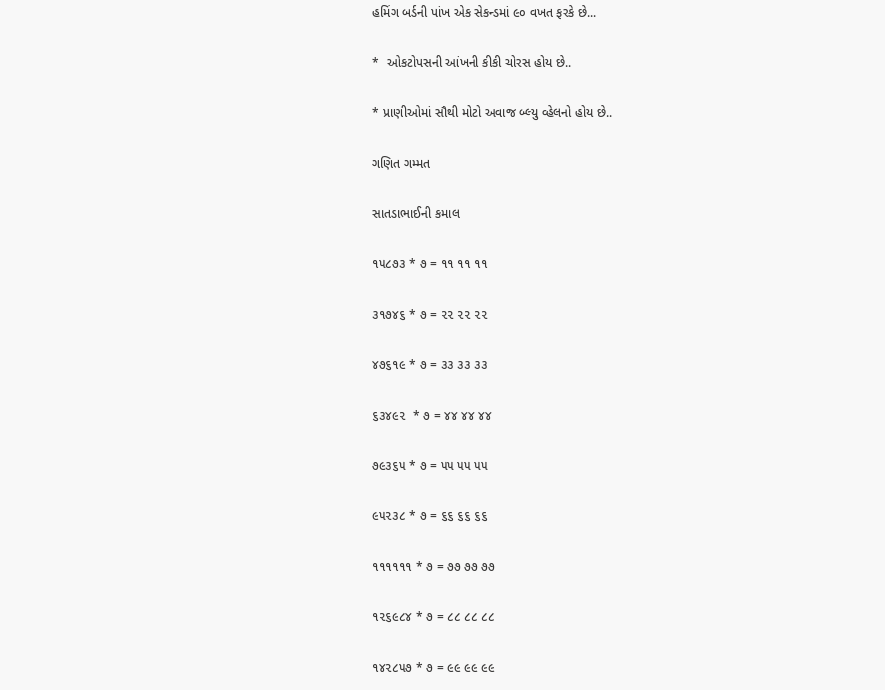હમિંગ બર્ડની પાંખ એક સેકન્ડમાં ૯૦ વખત ફરકે છે...

*  ઓકટોપસની આંખની કીકી ચોરસ હોય છે..

* પ્રાણીઓમાં સૌથી મોટો અવાજ બ્લ્યુ વ્હેલનો હોય છે..

ગણિત ગમ્મત

સાતડાભાઈની કમાલ

૧૫૮૭૩ * ૭ = ૧૧ ૧૧ ૧૧

૩૧૭૪૬ * ૭ = ૨૨ ૨૨ ૨૨

૪૭૬૧૯ * ૭ = ૩૩ ૩૩ ૩૩

૬૩૪૯૨  * ૭ = ૪૪ ૪૪ ૪૪

૭૯૩૬૫ * ૭ = ૫૫ ૫૫ ૫૫

૯૫૨૩૮ * ૭ = ૬૬ ૬૬ ૬૬

૧૧૧૧૧૧ * ૭ = ૭૭ ૭૭ ૭૭

૧૨૬૯૮૪ * ૭ = ૮૮ ૮૮ ૮૮

૧૪૨૮૫૭ * ૭ = ૯૯ ૯૯ ૯૯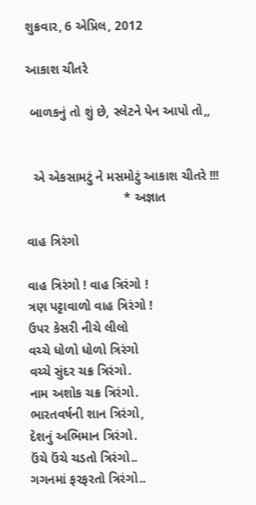શુક્રવાર, 6 એપ્રિલ, 2012

આકાશ ચીતરે

 બાળકનું તો શું છે, સ્લેટને પેન આપો તો,,


  એ એકસામટું ને મસમોટું આકાશ ચીતરે !!!
                           * અજ્ઞાત

વાહ ત્રિરંગો

વાહ ત્રિરંગો ! વાહ ત્રિરંગો !
ત્રણ પટ્ટાવાળો વાહ ત્રિરંગો !
ઉપર કેસરી નીચે લીલો
વચ્ચે ધોળો ધોળો ત્રિરંગો
વચ્ચે સુંદર ચક્ર ત્રિરંગો.
નામ અશોક ચક્ર ત્રિરંગો.
ભારતવર્ષની શાન ત્રિરંગો,
દેશનું અભિમાન ત્રિરંગો.
ઉંચે ઉંચે ચડતો ત્રિરંગો..
ગગનમાં ફરફરતો ત્રિરંગો..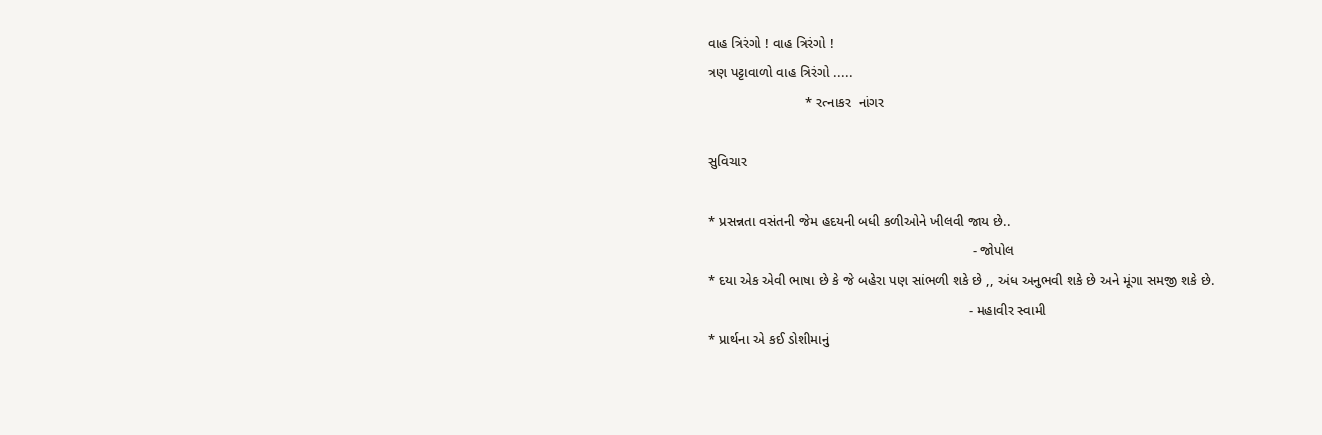વાહ ત્રિરંગો ! વાહ ત્રિરંગો !
ત્રણ પટ્ટાવાળો વાહ ત્રિરંગો .....
                         * રત્નાકર  નાંગર

સુવિચાર

* પ્રસન્નતા વસંતની જેમ હદયની બધી કળીઓને ખીલવી જાય છે..
                                                                    - જોપોલ
* દયા એક એવી ભાષા છે કે જે બહેરા પણ સાંભળી શકે છે ,, અંધ અનુભવી શકે છે અને મૂંગા સમજી શકે છે.
                                                                   - મહાવીર સ્વામી
* પ્રાર્થના એ કઈ ડોશીમાનું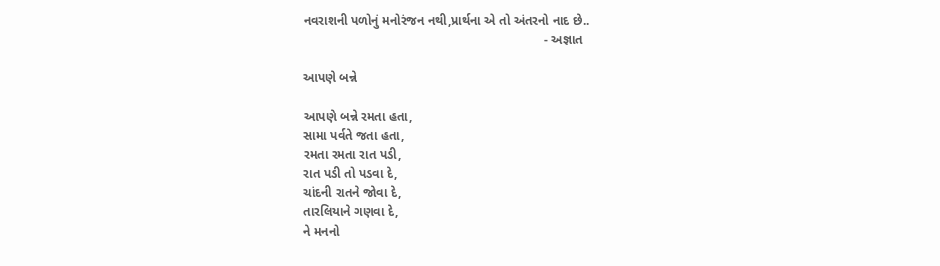નવરાશની પળોનું મનોરંજન નથી,પ્રાર્થના એ તો અંતરનો નાદ છે..
                                                                   - અજ્ઞાત

આપણે બન્ને

આપણે બન્ને રમતા હતા,
સામા પર્વતે જતા હતા,
રમતા રમતા રાત પડી,
રાત પડી તો પડવા દે,
ચાંદની રાતને જોવા દે,
તારલિયાને ગણવા દે,
ને મનનો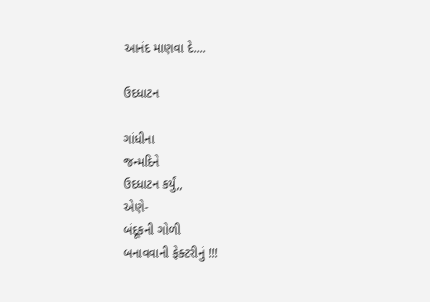આનંદ માણવા દે....

ઉદધાટન

ગાંધીના
જન્મદિને
ઉદધાટન કર્યું,,
એણે-
બંદૂકની ગોળી
બનાવવાની ફેક્ટરીનું !!!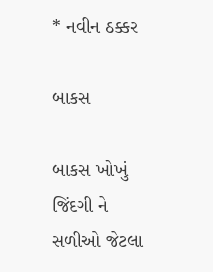* નવીન ઠક્કર

બાકસ

બાકસ ખોખું જિંદગી ને
સળીઓ જેટલા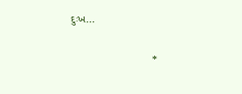દુઃખ...


                           *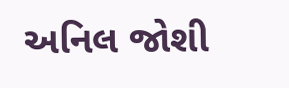અનિલ જોશી